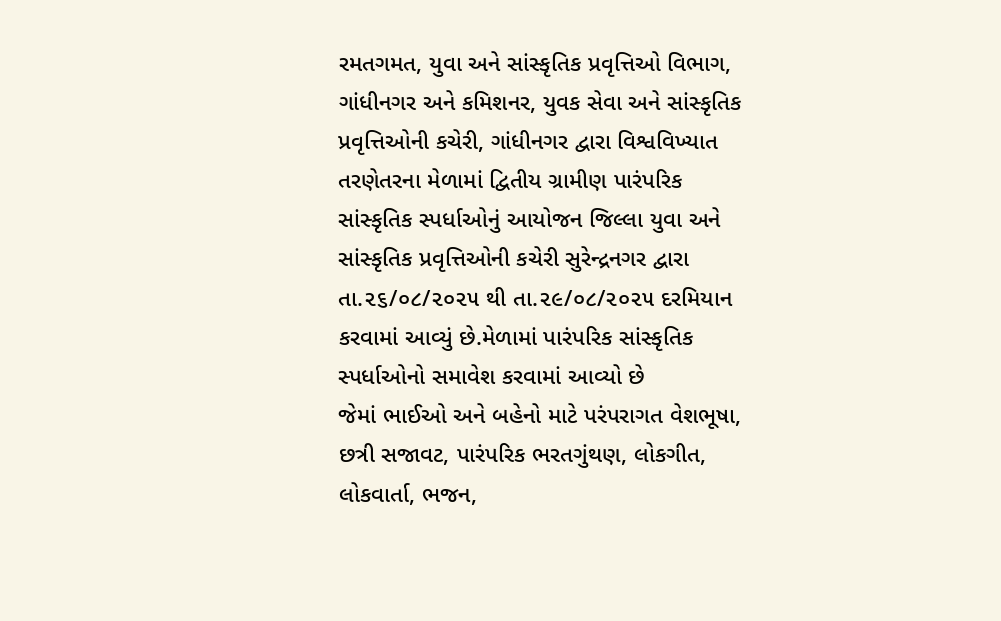રમતગમત, યુવા અને સાંસ્કૃતિક પ્રવૃત્તિઓ વિભાગ, ગાંધીનગર અને કમિશનર, યુવક સેવા અને સાંસ્કૃતિક પ્રવૃત્તિઓની કચેરી, ગાંધીનગર દ્વારા વિશ્વવિખ્યાત તરણેતરના મેળામાં દ્વિતીય ગ્રામીણ પારંપરિક સાંસ્કૃતિક સ્પર્ધાઓનું આયોજન જિલ્લા યુવા અને સાંસ્કૃતિક પ્રવૃત્તિઓની કચેરી સુરેન્દ્રનગર દ્વારા તા.૨૬/૦૮/૨૦૨૫ થી તા.૨૯/૦૮/૨૦૨૫ દરમિયાન કરવામાં આવ્યું છે.મેળામાં પારંપરિક સાંસ્કૃતિક સ્પર્ધાઓનો સમાવેશ કરવામાં આવ્યો છે
જેમાં ભાઈઓ અને બહેનો માટે પરંપરાગત વેશભૂષા, છત્રી સજાવટ, પારંપરિક ભરતગુંથણ, લોકગીત, લોકવાર્તા, ભજન,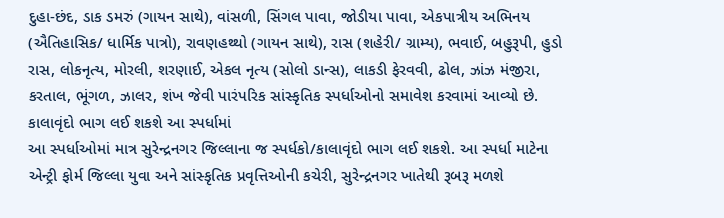દુહા-છંદ, ડાક ડમરું (ગાયન સાથે), વાંસળી, સિંગલ પાવા, જોડીયા પાવા, એકપાત્રીય અભિનય (ઐતિહાસિક/ ધાર્મિક પાત્રો), રાવણહથ્થો (ગાયન સાથે), રાસ (શહેરી/ ગ્રામ્ય), ભવાઈ, બહુરૂપી, હુડો રાસ, લોકનૃત્ય, મોરલી, શરણાઈ, એકલ નૃત્ય (સોલો ડાન્સ), લાકડી ફેરવવી, ઢોલ, ઝાંઝ મંજીરા, કરતાલ, ભૂંગળ, ઝાલર, શંખ જેવી પારંપરિક સાંસ્કૃતિક સ્પર્ધાઓનો સમાવેશ કરવામાં આવ્યો છે.
કાલાવૃંદો ભાગ લઈ શકશે આ સ્પર્ધામાં
આ સ્પર્ધાઓમાં માત્ર સુરેન્દ્રનગર જિલ્લાના જ સ્પર્ધકો/કાલાવૃંદો ભાગ લઈ શકશે. આ સ્પર્ધા માટેના એન્ટ્રી ફોર્મ જિલ્લા યુવા અને સાંસ્કૃતિક પ્રવૃત્તિઓની કચેરી, સુરેન્દ્રનગર ખાતેથી રૂબરૂ મળશે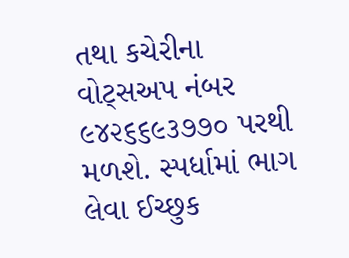તથા કચેરીના વોટ્સઅપ નંબર ૯૪૨૬૬૯૩૭૭૦ પરથી મળશે. સ્પર્ધામાં ભાગ લેવા ઈચ્છુક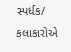સ્પર્ધક/ કલાકારોએ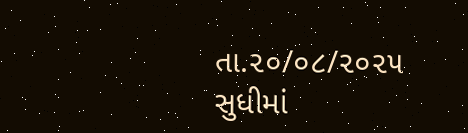તા.૨૦/૦૮/૨૦૨૫ સુધીમાં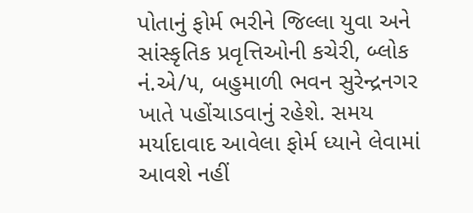પોતાનું ફોર્મ ભરીને જિલ્લા યુવા અને સાંસ્કૃતિક પ્રવૃત્તિઓની કચેરી, બ્લોક નં.એ/૫, બહુમાળી ભવન સુરેન્દ્રનગર ખાતે પહોંચાડવાનું રહેશે. સમય મર્યાદાવાદ આવેલા ફોર્મ ધ્યાને લેવામાં આવશે નહીં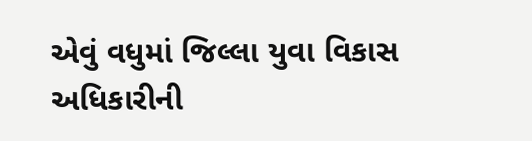એવું વધુમાં જિલ્લા યુવા વિકાસ અધિકારીની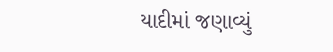યાદીમાં જણાવ્યું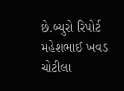છે.બ્યુરો રિપોર્ટ મહેશભાઈ ખવડ ચોટીલા